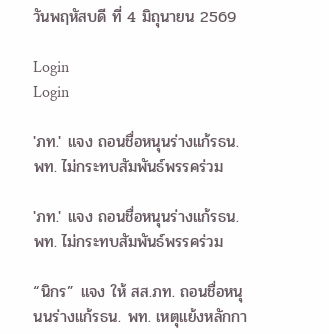วันพฤหัสบดี ที่ 4 มิถุนายน 2569

Login
Login

'ภท.' แจง ถอนชื่อหนุนร่างแก้รธน. พท. ไม่กระทบสัมพันธ์พรรคร่วม

'ภท.' แจง ถอนชื่อหนุนร่างแก้รธน. พท. ไม่กระทบสัมพันธ์พรรคร่วม

“นิกร” แจง ให้ สส.ภท. ถอนชื่อหนุนนร่างแก้รธน. พท. เหตุแย้งหลักกา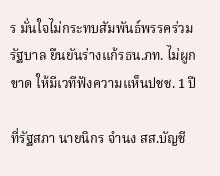ร มั่นใจไม่กระทบสัมพันธ์พรรคร่วมรัฐบาล ยืนยันร่างแก้รธน.ภท. ไม่ผูกขาด ให้มีเวทีฟังความเเห็นปชช. 1 ปี

ที่รัฐสภา นายนิกร จำนง สส.บัญชี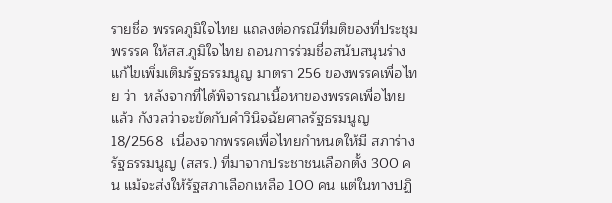รายชื่อ พรรคภูมิใจไทย แถลงต่อกรณีที่มติของที่ประชุมพรรรค ให้สส.ภูมิใจไทย ถอนการร่วมชื่อสนับสนุนร่างแก้ไขเพิ่มเติมรัฐธรรมนูญ มาตรา 256 ของพรรคเพื่อไทย ว่า  หลังจากที่ได้พิจารณาเนื้อหาของพรรคเพื่อไทยแล้ว กังวลว่าจะขัดกับคำวินิจฉัยศาลรัฐธรมนูญ 18/2568  เนื่องจากพรรคเพื่อไทยกำหนดให้มี สภาร่างรัฐธรรมนูญ (สสร.) ที่มาจากประชาชนเลือกตั้ง 300 คน แม้จะส่งให้รัฐสภาเลือกเหลือ 100 คน แต่ในทางปฏิ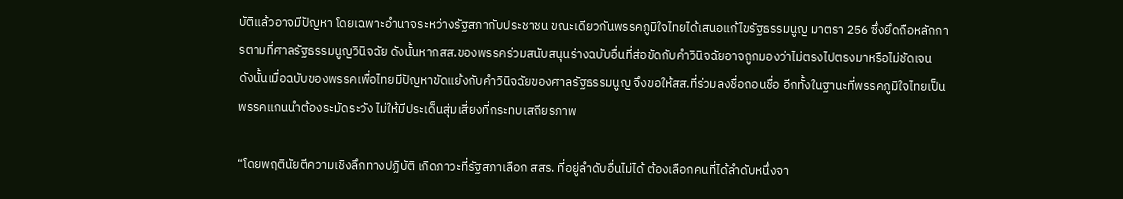บัติแล้วอาจมีปัญหา โดยเฉพาะอำนาจระหว่างรัฐสภากับประชาชน ขณะเดียวกันพรรคภูมิใจไทยได้เสนอแก้ไขรัฐธรรมนูญ มาตรา 256 ซึ่งยึดถือหลักการตามที่ศาลรัฐธรรมนูญวินิจฉัย ดังนั้นหากสส.ของพรรคร่วมสนับสนุนร่างฉบับอื่นที่ส่อขัดกับคำวินิจฉัยอาจถูกมองว่าไม่ตรงไปตรงมาหรือไม่ชัดเจน ดังนั้นเมื่อฉบับของพรรคเพื่อไทยมีปัญหาขัดแย้งกับคำวินิจฉัยของศาลรัฐธรรมนูญ จึงขอให้สส.ที่ร่วมลงชื่อถอนชื่อ อีกทั้งในฐานะที่พรรคภูมิใจไทยเป็นพรรคแกนนำต้องระมัดระวัง ไม่ให้มีประเด็นสุ่มเสี่ยงที่กระทบเสถียรภาพ

“โดยพฤตินัยตีความเชิงลึกทางปฏิบัติ เกิดภาวะที่รัฐสภาเลือก สสร. ที่อยู่ลำดับอื่นไม่ได้ ต้องเลือกคนที่ได้ลำดับหนึ่งจา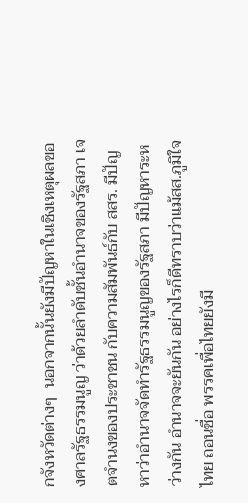กจังหวัดต่างๆ  นอกจากนั้นยังมีปัญหาในเชิงเหตุผลของศาลรัฐธรรมนูญ ว่าด้วยลำดับชั้นอำนาจของรัฐสภา เจตจำนงของประชาชน กับความสัมพันธ์กับ สสร. มีปัญหาว่าอำนาจจัดทำรัฐธรรมนูญของรัฐสภา มีปัญหาระหว่างกัน อำนาจจะยันกัน อย่างไรก็ดีทราบว่าแม้สส.ภูมิใจไทย ถอนชื่อ พรรคเพื่อไทยยังมี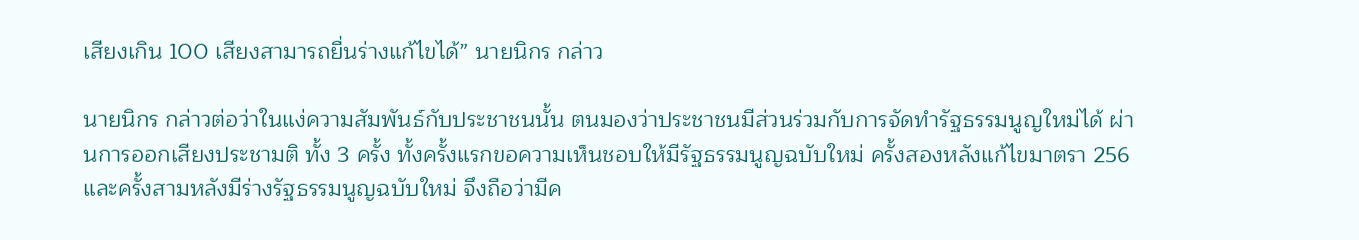เสียงเกิน 100 เสียงสามารถยื่นร่างแก้ไขได้” นายนิกร กล่าว

นายนิกร กล่าวต่อว่าในแง่ความสัมพันธ์กับประชาชนนั้น ตนมองว่าประชาชนมีส่วนร่วมกับการจัดทำรัฐธรรมนูญใหม่ได้ ผ่านการออกเสียงประชามติ ทั้ง 3 ครั้ง ทั้งครั้งแรกขอความเห็นชอบให้มีรัฐธรรมนูญฉบับใหม่ ครั้งสองหลังแก้ไขมาตรา 256 และครั้งสามหลังมีร่างรัฐธรรมนูญฉบับใหม่ จึงถือว่ามีค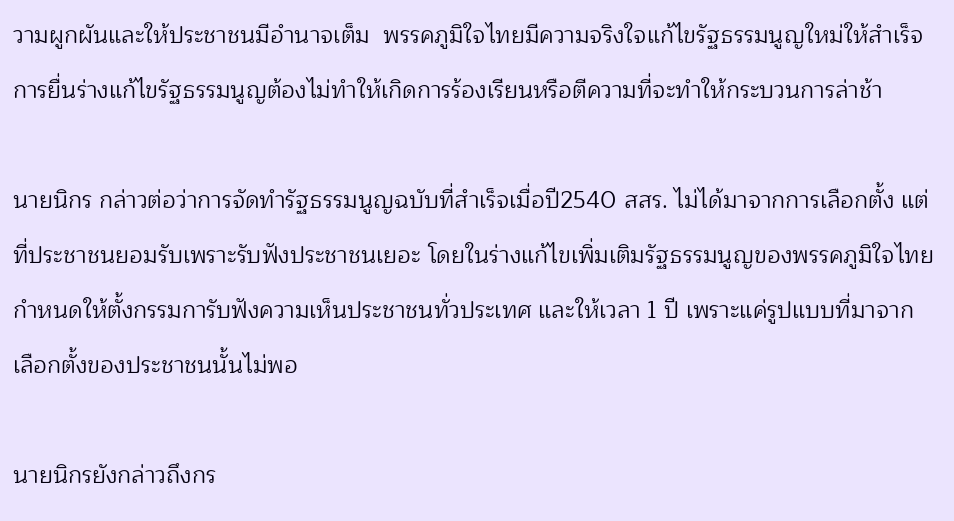วามผูกผันและให้ประชาชนมีอำนาจเต็ม  พรรคภูมิใจไทยมีความจริงใจแก้ไขรัฐธรรมนูญใหม่ให้สำเร็จ  การยื่นร่างแก้ไขรัฐธรรมนูญต้องไม่ทำให้เกิดการร้องเรียนหรือตีความที่จะทำให้กระบวนการล่าช้า

นายนิกร กล่าวต่อว่าการจัดทำรัฐธรรมนูญฉบับที่สำเร็จเมื่อปี2540 สสร. ไม่ได้มาจากการเลือกตั้ง แต่ที่ประชาชนยอมรับเพราะรับฟังประชาชนเยอะ โดยในร่างแก้ไขเพิ่มเติมรัฐธรรมนูญของพรรคภูมิใจไทยกำหนดให้ตั้งกรรมการับฟังความเห็นประชาชนทั่วประเทศ และให้เวลา 1 ปี เพราะแค่รูปแบบที่มาจากเลือกตั้งของประชาชนนั้นไม่พอ

นายนิกรยังกล่าวถึงกร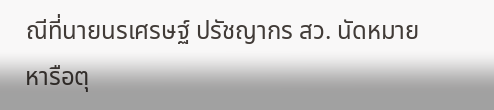ณีที่นายนรเศรษฐ์ ปรัชญากร สว. นัดหมายหารือตุ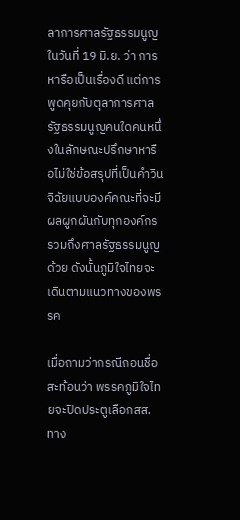ลาการศาลรัฐธรรมนูญ  ในวันที่ 19 มิ.ย. ว่า การหารือเป็นเรื่องดี แต่การพูดคุยกับตุลาการศาลรัฐธรรมนูญคนใดคนหนึ่งในลักษณะปรึกษาหารือไม่ใช่ข้อสรุปที่เป็นคำวินจิฉัยแบบองค์คณะที่จะมีผลผูกผันกับทุกองค์กร รวมถึงศาลรัฐธรรมนูญด้วย ดังนั้นภูมิใจไทยจะเดินตามแนวทางของพรรค

เมื่อถามว่ากรณีถอนชื่อสะท้อนว่า พรรคภูมิใจไทยจะปิดประตูเลือกสส.ทาง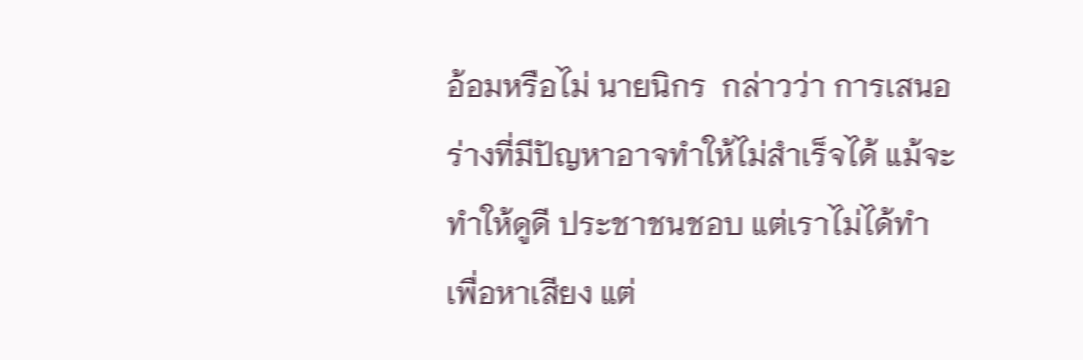อ้อมหรือไม่ นายนิกร  กล่าวว่า การเสนอร่างที่มีปัญหาอาจทำให้ไม่สำเร็จได้ แม้จะทำให้ดูดี ประชาชนชอบ แต่เราไม่ได้ทำเพื่อหาเสียง แต่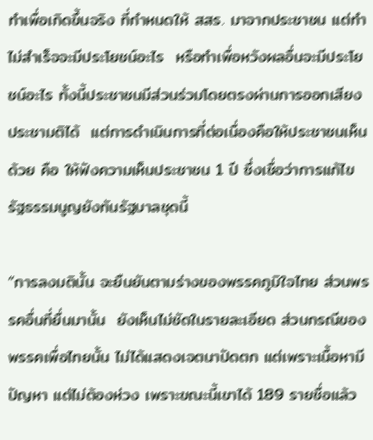ทำเพื่อเกิดขึ้นจริง ที่กำหนดให้ สสร. มาจากประชาชน แต่ทำไม่สำเร็จจะมีประโยชน์อะไร  หรือทำเพื่อหวังผลอื่นจะมีประโยชน์อะไร ทั้งนี้ประชาชนมีส่วนร่วมโดยตรงผ่านการออกเสียงประชามติได้  แต่การดำเนินการที่ต่อเนื่องคือให้ประชาชนเห็นด้วย คือ ให้ฟังความเห็นประชาชน 1 ปี ซึ่งเชื่อว่าการแก้ไขรัฐธรรมนูญยังทันรัฐบาลชุดนี้

“การลงมตินั้น จะยืนยันตามร่างของพรรคภูมิใจไทย ส่วนพรรคอื่นที่ยื่นมานั้น  ยังเห็นไม่ชัดในรายละเอียด ส่วนกรณีของพรรคเพื่อไทยนั้น ไม่ได้แสดงเจตนาปัดตก แต่เพราะเนื้อหามีปัญหา แต่ไม่ต้องห่วง เพราะขณะนี้เขาได้ 189 รายชื่อแล้ว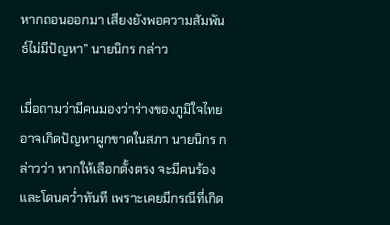หากถอนออกมา เสียงยังพอความสัมพันธ์ไม่มีปัญหา” นายนิกร กล่าว

เมื่อถามว่ามีคนมองว่าร่างของภูมิใจไทยอาจเกิดปัญหาผูกขาดในสภา นายนิกร กล่าวว่า หากให้เลือกตั้งตรง จะมีคนร้องและโดนคว่ำทันที เพราะเคยมีกรณีที่เกิด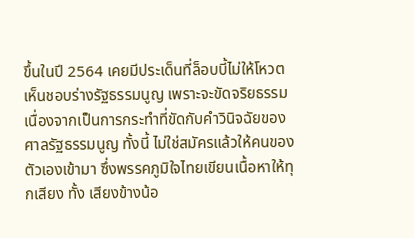ขึ้นในปี 2564 เคยมีประเด็นที่ล็อบบี้ไม่ให้โหวตเห็นชอบร่างรัฐธรรมนูญ เพราะจะขัดจริยธรรม เนื่องจากเป็นการกระทำที่ขัดกับคำวินิจฉัยของศาลรัฐธรรมนูญ ทั้งนี้ ไม่ใช่สมัครแล้วให้คนของตัวเองเข้ามา ซึ่งพรรคภูมิใจไทยเขียนเนื้อหาให้ทุกเสียง ทั้ง เสียงข้างน้อ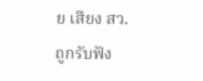ย เสียง สว. ถูกรับฟัง